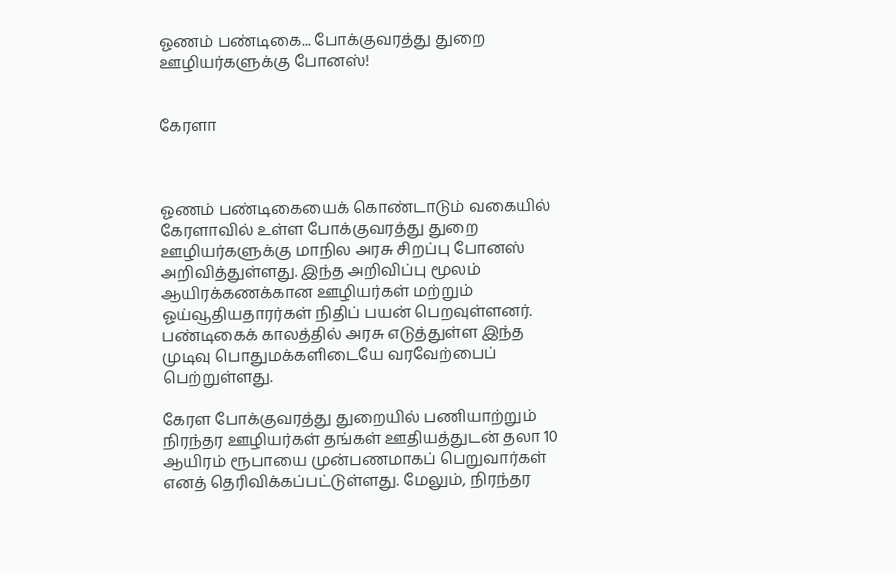ஓணம் பண்டிகை... போக்குவரத்து துறை ஊழியர்களுக்கு போனஸ்!


கேரளா



ஓணம் பண்டிகையைக் கொண்டாடும் வகையில் கேரளாவில் உள்ள போக்குவரத்து துறை ஊழியர்களுக்கு மாநில அரசு சிறப்பு போனஸ் அறிவித்துள்ளது. இந்த அறிவிப்பு மூலம் ஆயிரக்கணக்கான ஊழியர்கள் மற்றும் ஓய்வூதியதாரர்கள் நிதிப் பயன் பெறவுள்ளனர். பண்டிகைக் காலத்தில் அரசு எடுத்துள்ள இந்த முடிவு பொதுமக்களிடையே வரவேற்பைப் பெற்றுள்ளது.

கேரள போக்குவரத்து துறையில் பணியாற்றும் நிரந்தர ஊழியர்கள் தங்கள் ஊதியத்துடன் தலா 10 ஆயிரம் ரூபாயை முன்பணமாகப் பெறுவார்கள் எனத் தெரிவிக்கப்பட்டுள்ளது. மேலும், நிரந்தர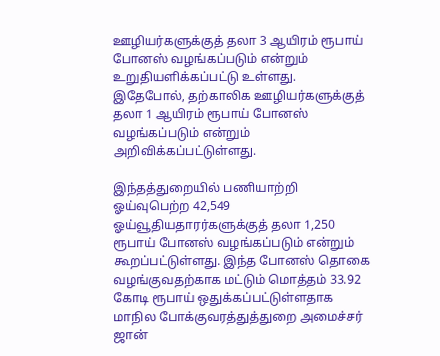ஊழியர்களுக்குத் தலா 3 ஆயிரம் ரூபாய் போனஸ் வழங்கப்படும் என்றும் உறுதியளிக்கப்பட்டு உள்ளது. இதேபோல், தற்காலிக ஊழியர்களுக்குத் தலா 1 ஆயிரம் ரூபாய் போனஸ் வழங்கப்படும் என்றும் அறிவிக்கப்பட்டுள்ளது.

இந்தத்துறையில் பணியாற்றி ஓய்வுபெற்ற 42,549 ஓய்வூதியதாரர்களுக்குத் தலா 1,250 ரூபாய் போனஸ் வழங்கப்படும் என்றும் கூறப்பட்டுள்ளது. இந்த போனஸ் தொகை வழங்குவதற்காக மட்டும் மொத்தம் 33.92 கோடி ரூபாய் ஒதுக்கப்பட்டுள்ளதாக மாநில போக்குவரத்துத்துறை அமைச்சர் ஜான்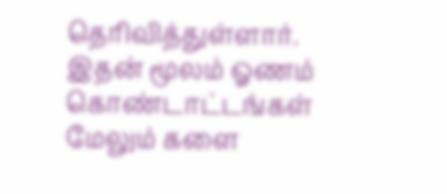தெரிவித்துள்ளார். இதன் மூலம் ஓணம் கொண்டாட்டங்கள் மேலும் களை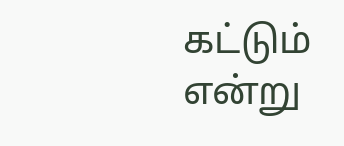கட்டும் என்று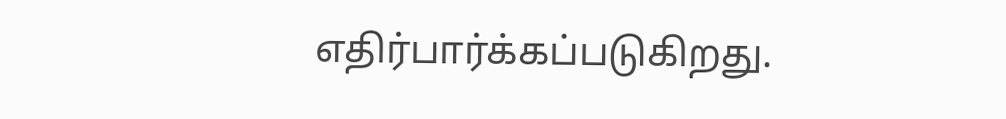எதிர்பார்க்கப்படுகிறது.